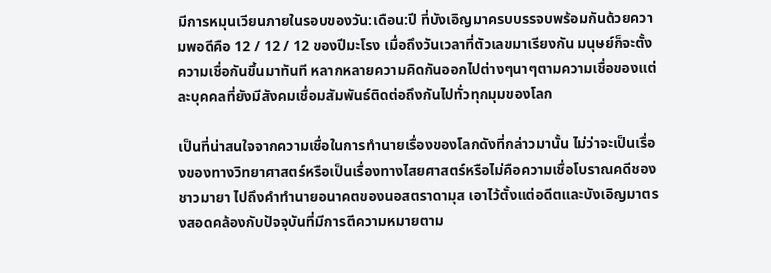มีการหมุนเวียนภายในรอบของวัน:เดือน:ปี ที่บังเอิญมาครบบรรจบพร้อมกันด้วยความพอดีคือ 12 / 12 / 12 ของปีมะโรง เมื่อถึงวันเวลาที่ตัวเลขมาเรียงกัน มนุษย์ก็จะตั้งความเชื่อกันขึ้นมาทันที หลากหลายความคิดกันออกไปต่างๆนาๆตามความเชื่อของแต่ละบุคคลที่ยังมีสังคมเชื่อมสัมพันธ์ติดต่อถึงกันไปทั่วทุกมุมของโลก

เป็นที่น่าสนใจจากความเชื่อในการทำนายเรื่องของโลกดังที่กล่าวมานั้น ไม่ว่าจะเป็นเรื่องของทางวิทยาศาสตร์หรือเป็นเรื่องทางไสยศาสตร์หรือไม่คือความเชื่อโบราณคดีชองชาวมายา ไปถึงคำทำนายอนาคตของนอสตราดามุส เอาไว้ตั้งแต่อดีตและบังเอิญมาตรงสอดคล้องกับปัจจุบันที่มีการตีความหมายตาม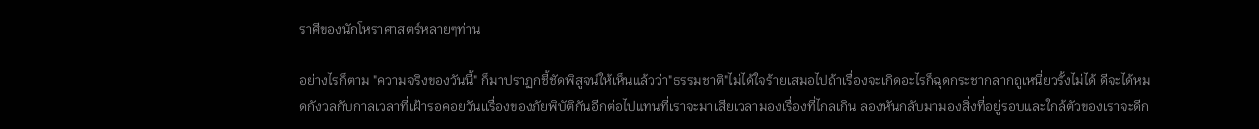ราศีของนักโหราศาสตร์หลายๆท่าน

อย่างไรก็ตาม "ความจริงของวันนี้" ก็มาปราฏกชี้ชัดพิสูจน์ให้เห็นแล้วว่า"ธรรมชาติ"ไม่ได้ใจร้ายเสมอไปถ้าเรื่องจะเกิดอะไรก็ฉุดกระชากลากถูเหนี่ยวรั้งไม่ได้ ดีจะได้หมดกังวลกับกาลเวลาที่เฝ้ารอคอยวันเเรื่องของภัยพิบัติกันอีกต่อไปแทนที่เราจะมาเสียเวลามองเรื่องที่ไกลเกิน ลองหันกลับมามองสิ่งที่อยู่รอบและใกล้ตัวของเราจะดีก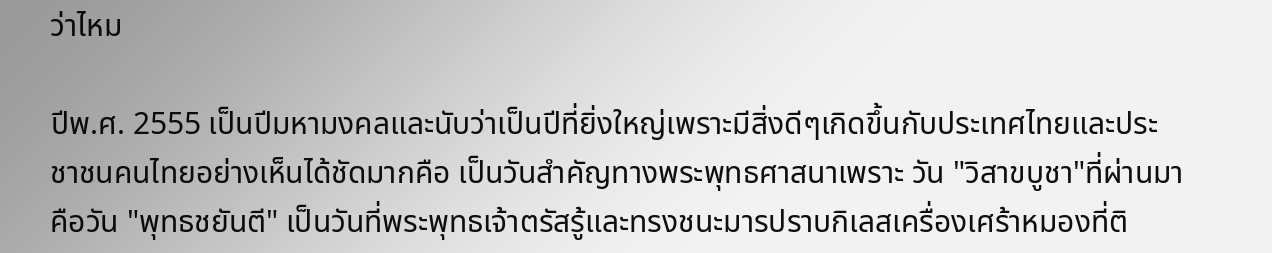ว่าไหม

ปีพ.ศ. 2555 เป็นปีมหามงคลและนับว่าเป็นปีที่ยิ่งใหญ่เพราะมีสิ่งดีๆเกิดขึ้นกับประเทศไทยและประชาชนคนไทยอย่างเห็นได้ชัดมากคือ เป็นวันสำคัญทางพระพุทธศาสนาเพราะ วัน "วิสาขบูชา"ที่ผ่านมาคือวัน "พุทธชยันตี" เป็นวันที่พระพุทธเจ้าตรัสรู้และทรงชนะมารปราบกิเลสเครื่องเศร้าหมองที่ติ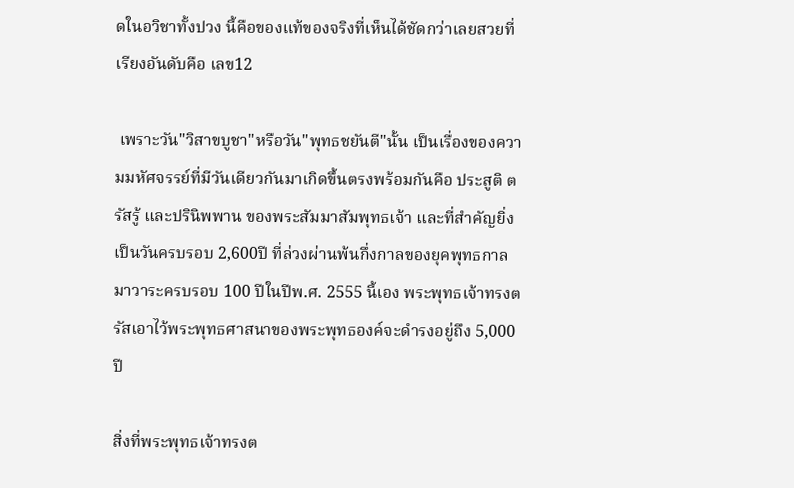ดในอวิชาทั้งปวง นี้คือของแท้ของจริงที่เห็นได้ชัดกว่าเลยสวยที่เรียงอันดับคือ เลข12

 เพราะวัน"วิสาขบูชา"หรือวัน"พุทธชยันตี"นั้น เป็นเรื่องของความมหัศจรรย์ที่มีวันเดียวกันมาเกิดขึ้นตรงพร้อมกันคือ ประสูติ ตรัสรู้ และปรินิพพาน ของพระสัมมาสัมพุทธเจ้า และที่สำคัญยิ่งเป็นวันครบรอบ 2,600ปี ที่ล่วงผ่านพ้นกึ่งกาลของยุคพุทธกาลมาวาระครบรอบ 100 ปีในปีพ.ศ. 2555 นี้เอง พระพุทธเจ้าทรงตรัสเอาไว้พระพุทธศาสนาของพระพุทธองค์จะดำรงอยู่ถึง 5,000 ปี

สิ่งที่พระพุทธเจ้าทรงต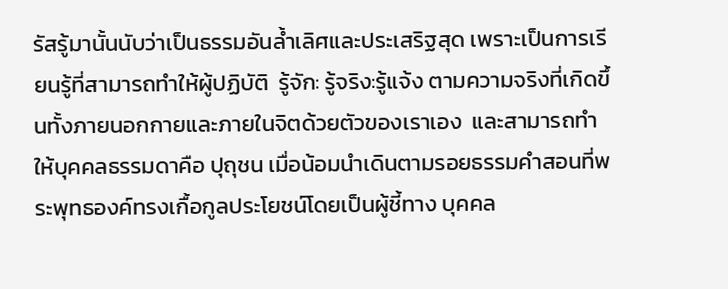รัสรู้มานั้นนับว่าเป็นธรรมอันล้ำเลิศและประเสริฐสุด เพราะเป็นการเรียนรู้ที่สามารถทำให้ผู้ปฏิบัติ  รู้จัก: รู้จริง:รู้แจ้ง ตามความจริงที่เกิดขึ้นทั้งภายนอกกายและภายในจิตด้วยตัวของเราเอง  และสามารถทำให้บุคคลธรรมดาคือ ปุถุชน เมื่อน้อมนำเดินตามรอยธรรมคำสอนที่พระพุทธองค์ทรงเกื้อกูลประโยชน์โดยเป็นผู้ชี้ทาง บุคคล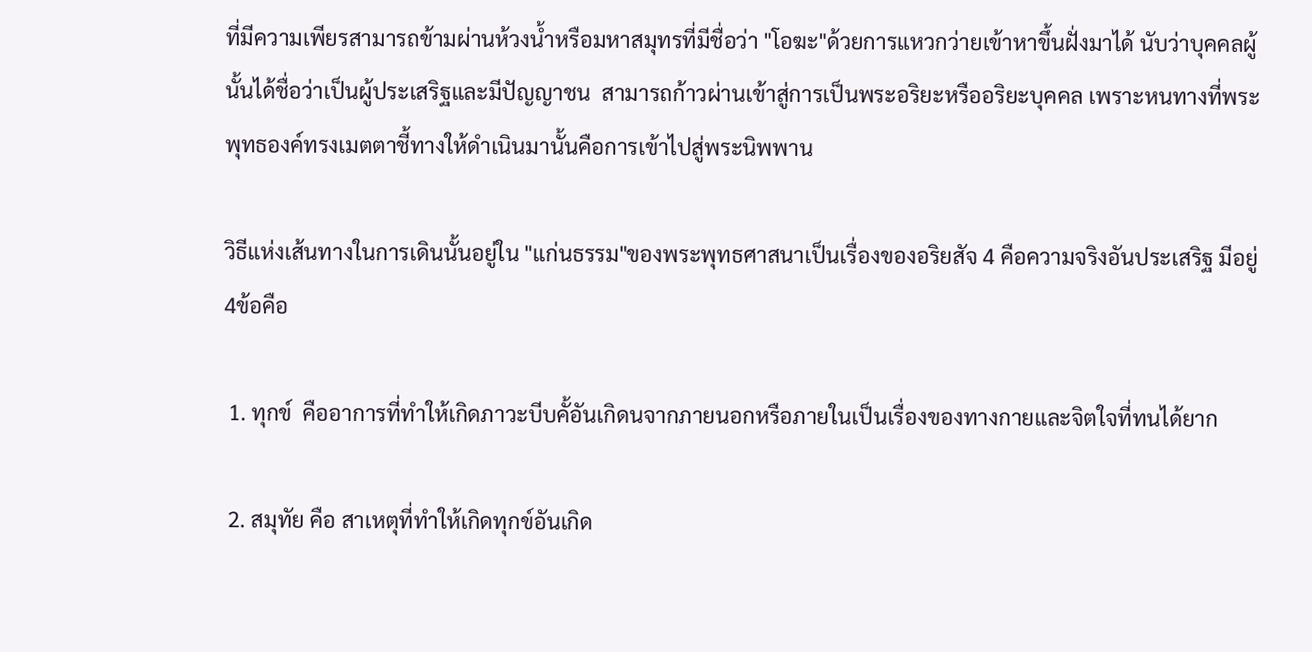ที่มีความเพียรสามารถข้ามผ่านห้วงน้ำหรือมหาสมุทรที่มีชื่อว่า "โอฆะ"ด้วยการแหวกว่ายเข้าหาขึ้นฝั่งมาได้ นับว่าบุคคลผู้นั้นได้ชื่อว่าเป็นผู้ประเสริฐและมีปัญญาชน  สามารถก้าวผ่านเข้าสู่การเป็นพระอริยะหรืออริยะบุคคล เพราะหนทางที่พระพุทธองค์ทรงเมตตาชี้ทางให้ดำเนินมานั้นคือการเข้าไปสู่พระนิพพาน

วิธีแห่งเส้นทางในการเดินนั้นอยู่ใน "แก่นธรรม"ของพระพุทธศาสนาเป็นเรื่องของอริยสัจ 4 คือความจริงอันประเสริฐ มีอยู่ 4ข้อคือ

 1. ทุกข์  คืออาการที่ทำให้เกิดภาวะบีบคั้อันเกิดนจากภายนอกหรือภายในเป็นเรื่องของทางกายและจิตใจที่ทนได้ยาก

 2. สมุทัย คือ สาเหตุที่ทำให้เกิดทุกข์อันเกิด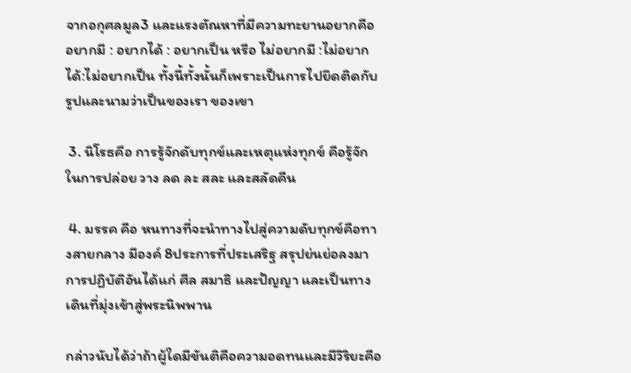จากอกุศลมูล3 และแรงตัณหาที่มีความทะยานอยากคือ อยากมี : อยากได้ : อยากเป็น หรือ ไม่อยากมี :ไม่อยากได้:ไม่อยากเป็น ทั้งนี้ทั้งนั้นก็เพราะเป็นการไปยึดติดกับรูปและนามว่าเป็นของเรา ของเขา

 3. นิโรธคือ การรู้จักดับทุกข์และเหตุแห่งทุกข์ คือรู้จักในการปล่อย วาง ลด ละ สละ และสลัดคืน

 4. มรรค คือ หนทางที่จะนำทางไปสู่ความดับทุกข์คือทางสายกลาง มีองค์ 8ประการที่ประเสริฐ สรุปย่นย่อลงมาการปฏิบัติอันได้แก่ ศีล สมาธิ และปัญญา และเป็นทางเดินที่มุ่งเข้าสู่พระนิพพาน

กล่าวนับได้ว่าถ้าผู้ใดมีขันติคือความอดทนและมีวิริยะคือ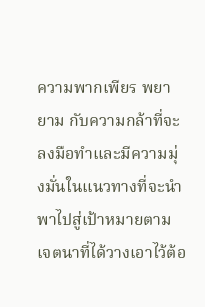ความพากเพียร พยายาม กับความกล้าที่จะลงมือทำและมีความมุ่งมั่นในแนวทางที่จะนำพาไปสู่เป้าหมายตามเจตนาที่ได้วางเอาไว้ต้อ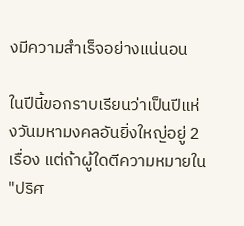งมีความสำเร็จอย่างแน่นอน

ในปีนี้ขอกราบเรียนว่าเป็นปีแห่งวันมหามงคลอันยิ่งใหญ่อยู่ 2 เรื่อง แต่ถ้าผู้ใดตีความหมายใน "ปริศ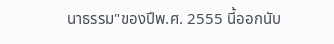นาธรรม"ของปีพ.ศ. 2555 นี้ออกนับ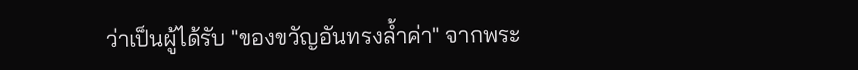ว่าเป็นผู้ได้รับ "ของขวัญอันทรงล้ำค่า" จากพระ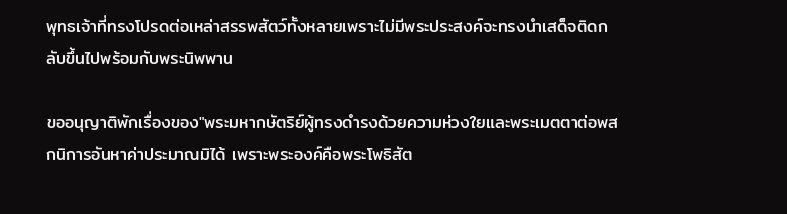พุทธเจ้าที่ทรงโปรดต่อเหล่าสรรพสัตว์ทั้งหลายเพราะไม่มีพระประสงค์จะทรงนำเสด็จติดกลับขึ้นไปพร้อมกับพระนิพพาน

ขออนุญาติพักเรื่องของ"พระมหากษัตริย์ผู้ทรงดำรงด้วยความห่วงใยและพระเมตตาต่อพสกนิการอันหาค่าประมาณมิได้ เพราะพระองค์คือพระโพธิสัต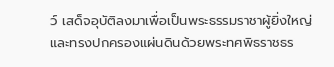ว์ เสด็จอุบัติลงมาเพื่อเป็นพระธรรมราชาผู้ยิ่งใหญ่และทรงปกครองแผ่นดินด้วยพระทศพิธราชธร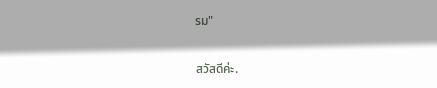รม"

สวัสดีค่ะ.